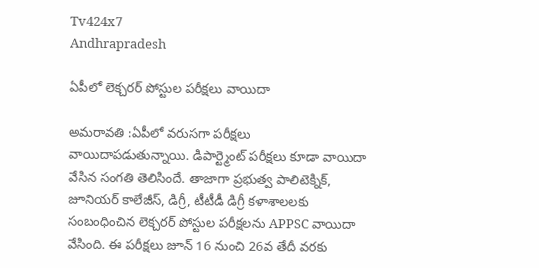Tv424x7
Andhrapradesh

ఏపీలో లెక్చరర్ పోస్టుల పరీక్షలు వాయిదా

అమరావతి :ఏపీలో వరుసగా పరీక్షలు వాయిదాపడుతున్నాయి. డిపార్ట్మెంట్ పరీక్షలు కూడా వాయిదా వేసిన సంగతి తెలిసిందే. తాజాగా ప్రభుత్వ పాలిటెక్నిక్, జూనియర్ కాలేజీస్, డిగ్రీ, టీటీడీ డిగ్రీ కళాశాలలకు సంబంధించిన లెక్చరర్ పోస్టుల పరీక్షలను APPSC వాయిదా వేసింది. ఈ పరీక్షలు జూన్ 16 నుంచి 26వ తేదీ వరకు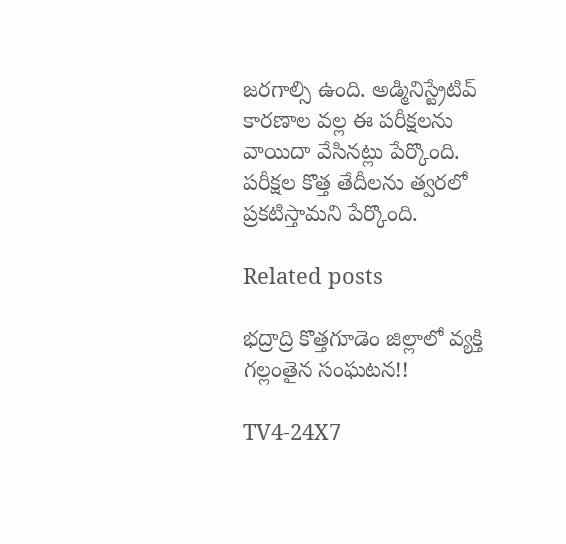జరగాల్సి ఉంది. అడ్మినిస్ట్రేటివ్ కారణాల వల్ల ఈ పరీక్షలను వాయిదా వేసినట్లు పేర్కొంది. పరీక్షల కొత్త తేదీలను త్వరలో ప్రకటిస్తామని పేర్కొంది.

Related posts

భద్రాద్రి కొత్తగూడెం జిల్లాలో వ్యక్తి గల్లంతైన సంఘటన!!

TV4-24X7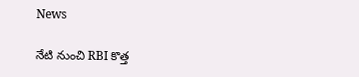News

నేటి నుంచి RBI కొత్త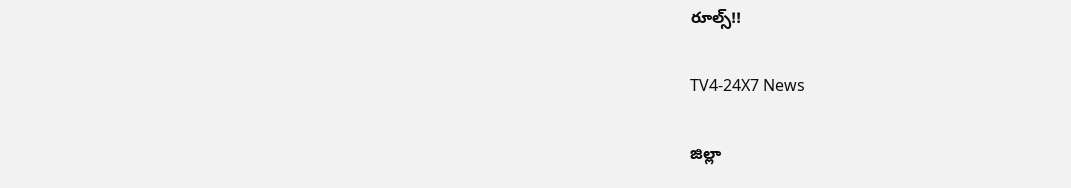రూల్స్!!

TV4-24X7 News

జిల్లా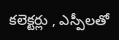కలెక్టర్లు , ఎస్పీలతో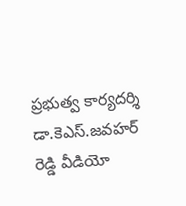ప్రభుత్వ కార్యదర్శి డా.కెఎస్.జవహర్ రెడ్డి వీడియో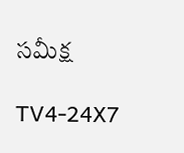సమీక్ష

TV4-24X7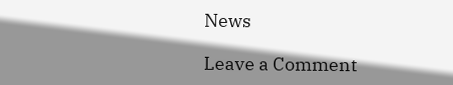News

Leave a Comment